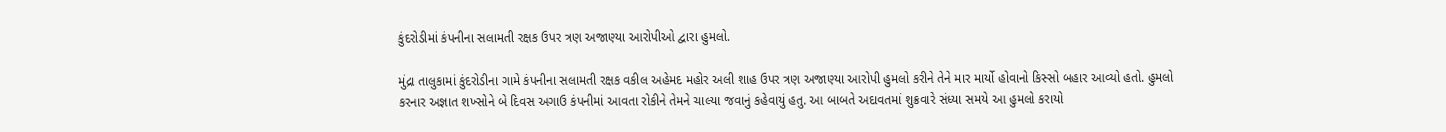કુંદરોડીમાં કંપનીના સલામતી રક્ષક ઉપર ત્રણ અજાણ્યા આરોપીઓ દ્વારા હુમલો.

મુંદ્રા તાલુકામાં કુંદરોડીના ગામે કંપનીના સલામતી રક્ષક વકીલ અહેમદ મહોર અલી શાહ ઉપર ત્રણ અજાણ્યા આરોપી હુમલો કરીને તેને માર માર્યો હોવાનો કિસ્સો બહાર આવ્યો હતો. હુમલો કરનાર અજ્ઞાત શખ્સોને બે દિવસ અગાઉ કંપનીમાં આવતા રોકીને તેમને ચાલ્યા જવાનું કહેવાયું હતુ. આ બાબતે અદાવતમાં શુક્રવારે સંધ્યા સમયે આ હુમલો કરાયો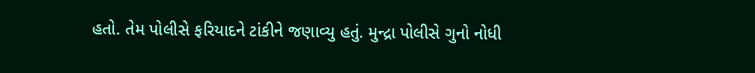હતો. તેમ પોલીસે ફરિયાદને ટાંકીને જણાવ્યુ હતું. મુન્દ્રા પોલીસે ગુનો નોધી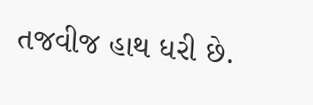તજવીજ હાથ ધરી છે.